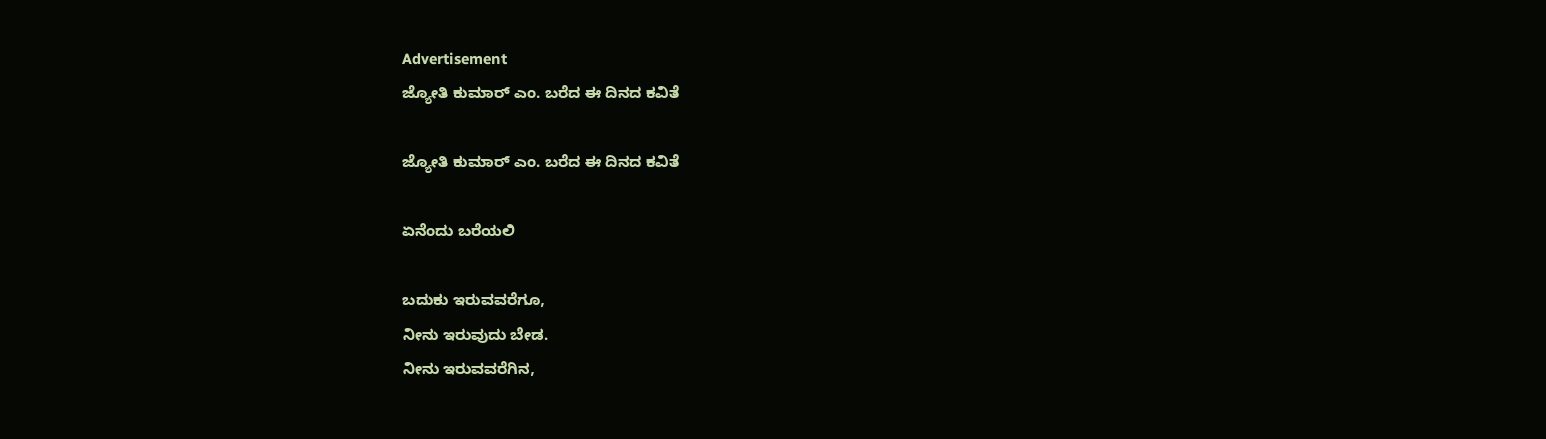Advertisement
ಜ್ಯೋತಿ ಕುಮಾರ್ ಎಂ. ಬರೆದ ಈ ದಿನದ ಕವಿತೆ

ಜ್ಯೋತಿ ಕುಮಾರ್ ಎಂ. ಬರೆದ ಈ ದಿನದ ಕವಿತೆ

ಏನೆಂದು ಬರೆಯಲಿ

ಬದುಕು ಇರುವವರೆಗೂ,
ನೀನು ಇರುವುದು ಬೇಡ.
ನೀನು ಇರುವವರೆಗಿನ,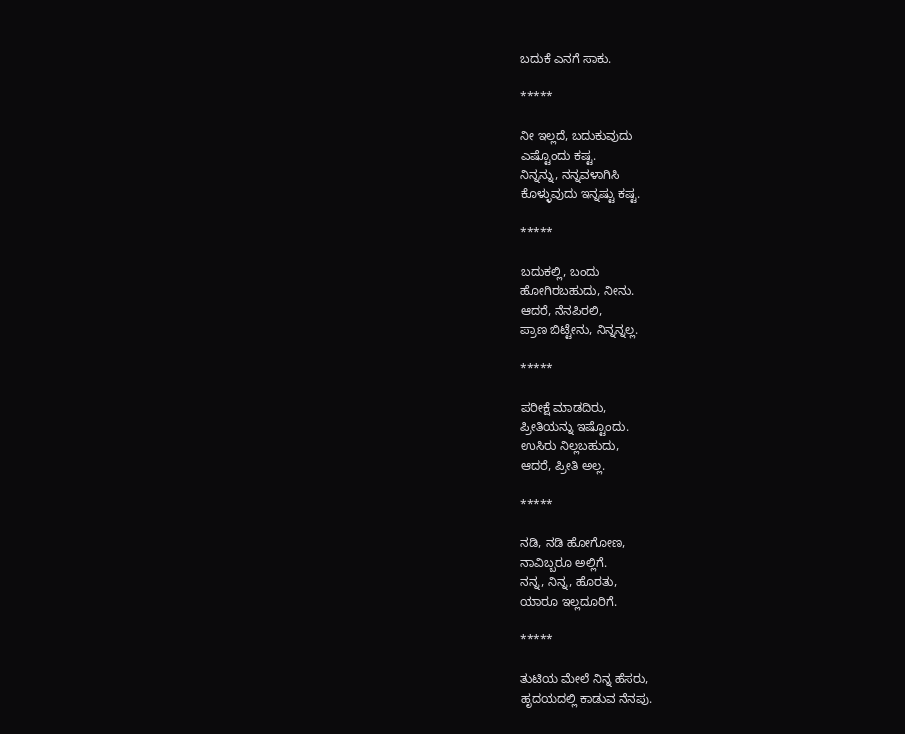ಬದುಕೆ ಎನಗೆ ಸಾಕು.

*****

ನೀ ಇಲ್ಲದೆ, ಬದುಕುವುದು
ಎಷ್ಟೊಂದು ಕಷ್ಟ.
ನಿನ್ನನ್ನು, ನನ್ನವಳಾಗಿಸಿ
ಕೊಳ್ಳುವುದು ಇನ್ನಷ್ಟು ಕಷ್ಟ.

*****

ಬದುಕಲ್ಲಿ, ಬಂದು
ಹೋಗಿರಬಹುದು, ನೀನು.
ಆದರೆ, ನೆನಪಿರಲಿ,
ಪ್ರಾಣ ಬಿಟ್ಟೇನು, ನಿನ್ನನ್ನಲ್ಲ.

*****

ಪರೀಕ್ಷೆ ಮಾಡದಿರು,
ಪ್ರೀತಿಯನ್ನು ಇಷ್ಟೊಂದು.
ಉಸಿರು ನಿಲ್ಲಬಹುದು,
ಆದರೆ, ಪ್ರೀತಿ ಅಲ್ಲ.

*****

ನಡಿ, ನಡಿ ಹೋಗೋಣ,
ನಾವಿಬ್ಬರೂ ಅಲ್ಲಿಗೆ.
ನನ್ನ, ನಿನ್ನ, ಹೊರತು,
ಯಾರೂ ಇಲ್ಲದೂರಿಗೆ.

*****

ತುಟಿಯ ಮೇಲೆ ನಿನ್ನ ಹೆಸರು,
ಹೃದಯದಲ್ಲಿ ಕಾಡುವ ನೆನಪು.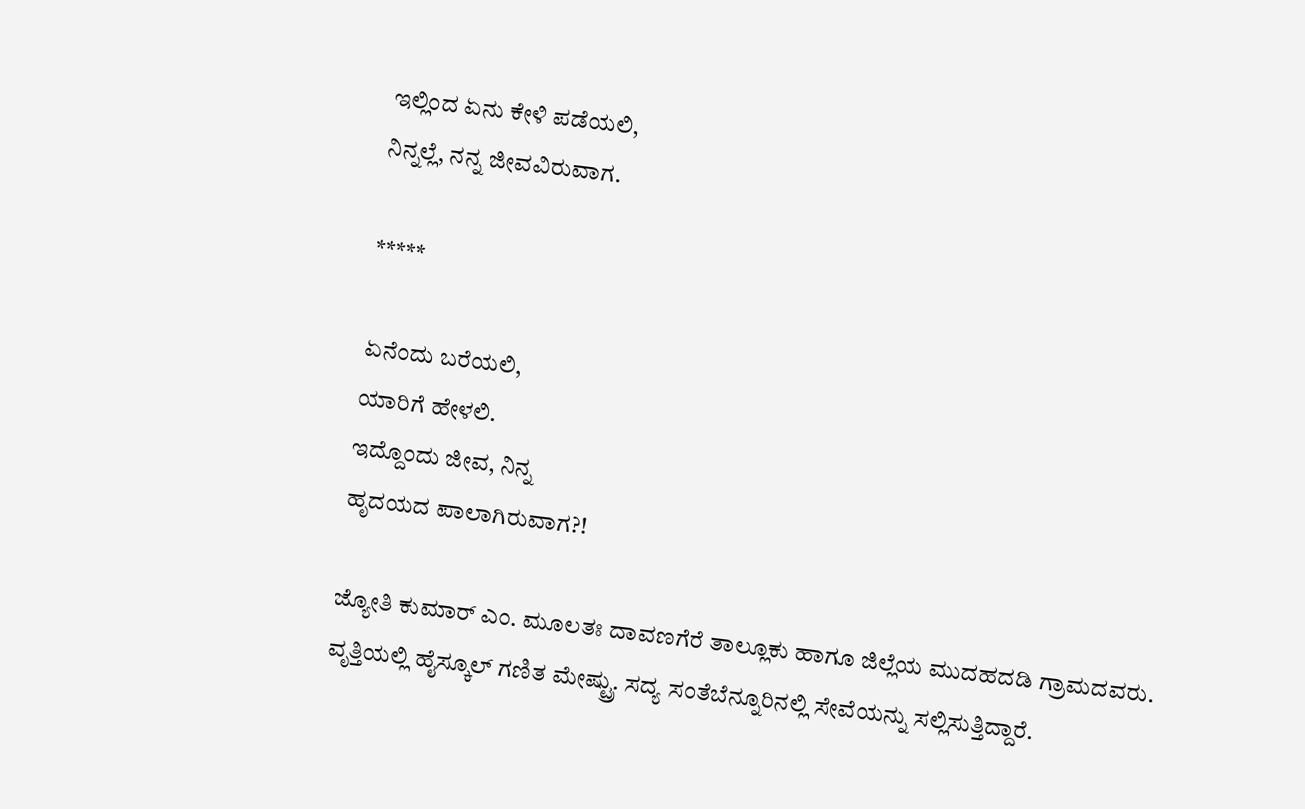ಇಲ್ಲಿಂದ ಏನು ಕೇಳಿ ಪಡೆಯಲಿ,
ನಿನ್ನಲ್ಲೆ, ನನ್ನ ಜೀವವಿರುವಾಗ.

*****

ಏನೆಂದು ಬರೆಯಲಿ,
ಯಾರಿಗೆ ಹೇಳಲಿ.
ಇದ್ದೊಂದು ಜೀವ, ನಿನ್ನ
ಹೃದಯದ ಪಾಲಾಗಿರುವಾಗ?!

ಜ್ಯೋತಿ ಕುಮಾರ್ ಎಂ. ಮೂಲತಃ ದಾವಣಗೆರೆ ತಾಲ್ಲೂಕು ಹಾಗೂ ಜಿಲ್ಲೆಯ ಮುದಹದಡಿ ಗ್ರಾಮದವರು.
ವೃತ್ತಿಯಲ್ಲಿ ಹೈಸ್ಕೂಲ್ ಗಣಿತ ಮೇಷ್ಟ್ರು. ಸದ್ಯ ಸಂತೆಬೆನ್ನೂರಿನಲ್ಲಿ ಸೇವೆಯನ್ನು ಸಲ್ಲಿಸುತ್ತಿದ್ದಾರೆ.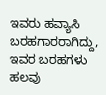ಇವರು ಹವ್ಯಾಸಿ ಬರಹಗಾರರಾಗಿದ್ದು, ಇವರ ಬರಹಗಳು ಹಲವು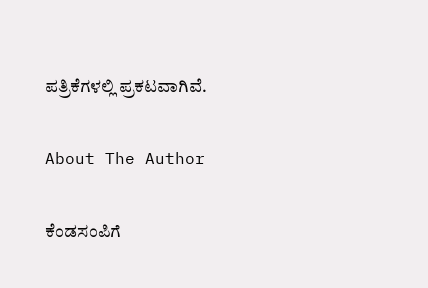ಪತ್ರಿಕೆಗಳಲ್ಲಿ ಪ್ರಕಟವಾಗಿವೆ.

About The Author

ಕೆಂಡಸಂಪಿಗೆ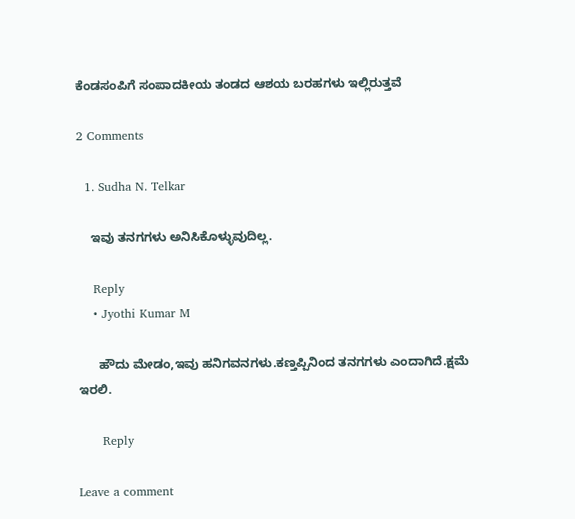ಕೆಂಡಸಂಪಿಗೆ ಸಂಪಾದಕೀಯ ತಂಡದ ಆಶಯ ಬರಹಗಳು ಇಲ್ಲಿರುತ್ತವೆ

2 Comments

  1. Sudha N. Telkar

    ಇವು ತನಗಗಳು ಅನಿಸಿಕೊಳ್ಳುವುದಿಲ್ಲ.

    Reply
    • Jyothi Kumar M

      ಹೌದು ಮೇಡಂ,ಇವು ಹನಿಗವನಗಳು.ಕಣ್ತಪ್ಪಿನಿಂದ ತನಗಗಳು ಎಂದಾಗಿದೆ.ಕ್ಷಮೆ ಇರಲಿ.

      Reply

Leave a comment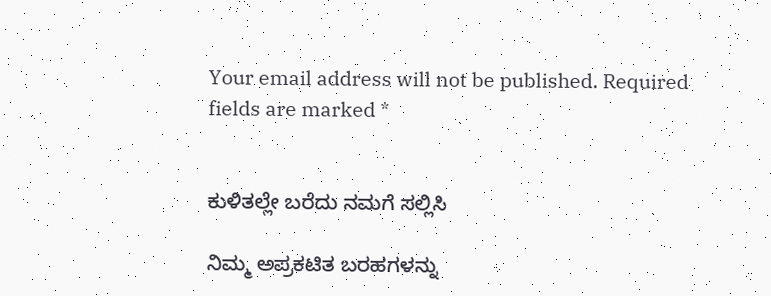Your email address will not be published. Required fields are marked *


ಕುಳಿತಲ್ಲೇ ಬರೆದು ನಮಗೆ ಸಲ್ಲಿಸಿ

ನಿಮ್ಮ ಅಪ್ರಕಟಿತ ಬರಹಗಳನ್ನು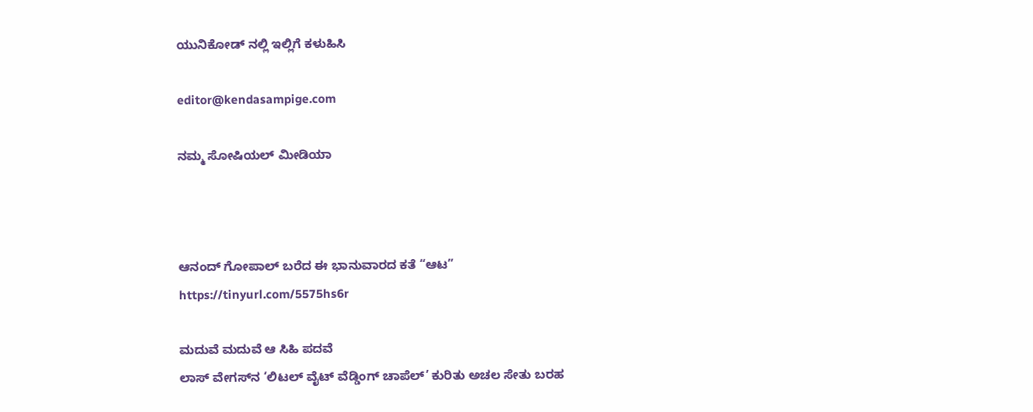ಯುನಿಕೋಡ್ ನಲ್ಲಿ ಇಲ್ಲಿಗೆ ಕಳುಹಿಸಿ

editor@kendasampige.com

ನಮ್ಮ ಸೋಷಿಯಲ್‌ ಮೀಡಿಯಾ



ಆನಂದ್‌ ಗೋಪಾಲ್‌ ಬರೆದ ಈ ಭಾನುವಾರದ ಕತೆ “ಆಟ”
https://tinyurl.com/5575hs6r

ಮದುವೆ ಮದುವೆ ಆ ಸಿಹಿ ಪದವೆ
ಲಾಸ್‌ ವೇಗಸ್‌ನ ‘ಲಿಟಲ್ ವೈಟ್ ವೆಡ್ಡಿಂಗ್ ಚಾಪೆಲ್’ ಕುರಿತು ಅಚಲ ಸೇತು ಬರಹ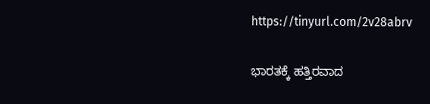https://tinyurl.com/2v28abrv

ಭಾರತಕ್ಕೆ ಹತ್ತಿರವಾದ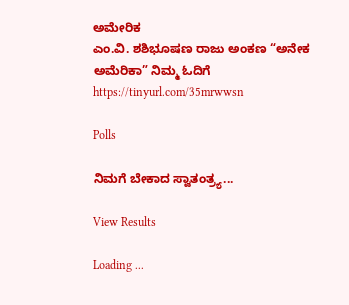ಅಮೇರಿಕ
ಎಂ.ವಿ. ಶಶಿಭೂಷಣ ರಾಜು ಅಂಕಣ “ಅನೇಕ ಅಮೆರಿಕಾ” ನಿಮ್ಮ ಓದಿಗೆ
https://tinyurl.com/35mrwwsn

Polls

ನಿಮಗೆ ಬೇಕಾದ ಸ್ವಾತಂತ್ರ್ಯ...

View Results

Loading ...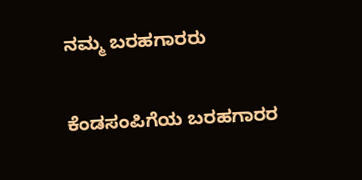ನಮ್ಮ ಬರಹಗಾರರು

ಕೆಂಡಸಂಪಿಗೆಯ ಬರಹಗಾರರ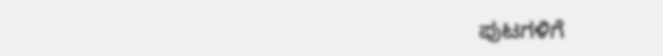ಪುಟಗಳಿಗೆ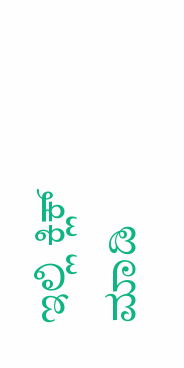ಇಲ್ಲಿ ಕ್ಲಿಕ್ ಮಾಡಿ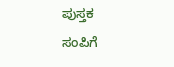ಪುಸ್ತಕ ಸಂಪಿಗೆ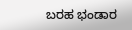ಬರಹ ಭಂಡಾರ